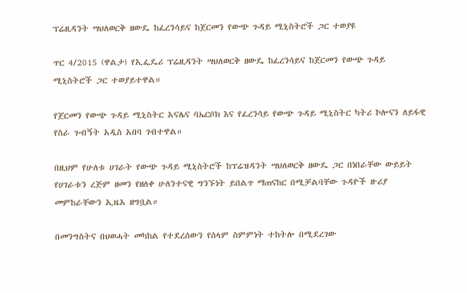ፕሬዚዳንት ሣህለወርቅ ዘውዴ ከፈረንሳይና ከጀርመን የውጭ ጉዳይ ሚኒስትሮች ጋር ተወያዩ

ጥር 4/2015 (ዋልታ) የኢፌዴሪ ፕሬዚዳንት ሣህለወርቅ ዘውዴ ከፈረንሳይና ከጀርመን የውጭ ጉዳይ ሚኒስትሮች ጋር ተወያይተዋል።

የጀርመን የውጭ ጉዳይ ሚኒስትር አናሌና ባኤርቦክ እና የፈረንሳይ የውጭ ጉዳይ ሚኒስትር ካትሪ ኮሎናን ለይፋዊ የስራ ጉብኝት አዲስ አበባ ገብተዋል።

በዚህም የሁለቱ ሀገራት የውጭ ጉዳይ ሚኒስትሮች ከፕሬዝዳንት ሣህለወርቅ ዘውዴ ጋር በነበራቸው ውይይት የሀገራቱን ረጅም ዘመን የዘለቀ ሁለንተናዊ ግንኙነት ይበልጥ ማጠናከር በሚቻልባቸው ጉዳዮች ዙሪያ መምከራቸውን ኢዜአ ዘግቧል።

በመንግስትና በህወሓት መካከል የተደረሰውን የሰላም ስምምነት ተከትሎ በሚደረገው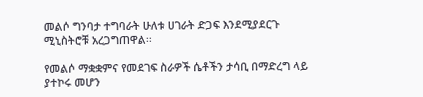መልሶ ግንባታ ተግባራት ሁለቱ ሀገራት ድጋፍ እንደሚያደርጉ ሚኒስትሮቹ አረጋግጠዋል፡፡

የመልሶ ማቋቋምና የመደገፍ ስራዎች ሴቶችን ታሳቢ በማድረግ ላይ ያተኮሩ መሆን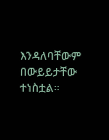እንዳለባቸውም በውይይታቸው ተነስቷል።